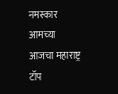नमस्कार आमच्या आजचा महाराष्ट्र टॉप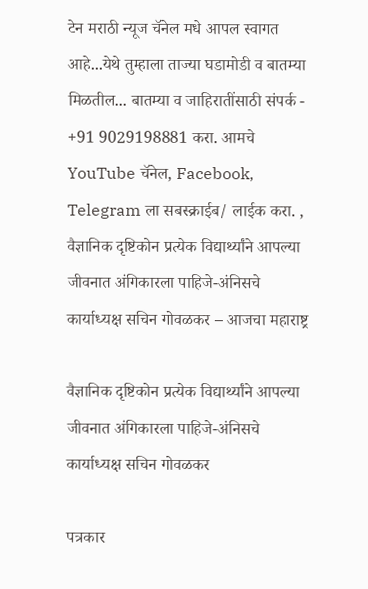टेन मराठी न्यूज चॅनेल मधे आपल स्वागत आहे...येथे तुम्हाला ताज्या घडामोडी व बातम्या मिळतील... बातम्या व जाहिरातींसाठी संपर्क - +91 9029198881 करा. आमचे YouTube चॅनेल, Facebook, Telegram ला सबस्क्राईब/ लाईक करा. , वैज्ञानिक दृष्टिकोन प्रत्येक विद्यार्थ्यांने आपल्या जीवनात अंगिकारला पाहिजे-अंनिसचे कार्याध्यक्ष सचिन गोवळकर – आजचा महाराष्ट्र

वैज्ञानिक दृष्टिकोन प्रत्येक विद्यार्थ्यांने आपल्या जीवनात अंगिकारला पाहिजे-अंनिसचे कार्याध्यक्ष सचिन गोवळकर

पत्रकार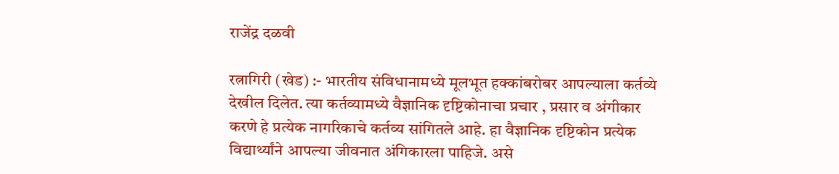राजेंद्र दळवी

रत्नागिरी (खेड) :- भारतीय संविधानामध्ये मूलभूत हक्कांबरोबर आपल्याला कर्तव्ये देखील दिलेत. त्या कर्तव्यामध्ये वैज्ञानिक दृष्टिकोनाचा प्रचार , प्रसार व अंगीकार करणे हे प्रत्येक नागरिकाचे कर्तव्य सांगितले आहे. हा वैज्ञानिक दृष्टिकोन प्रत्येक विद्यार्थ्यांने आपल्या जीवनात अंगिकारला पाहिजे. असे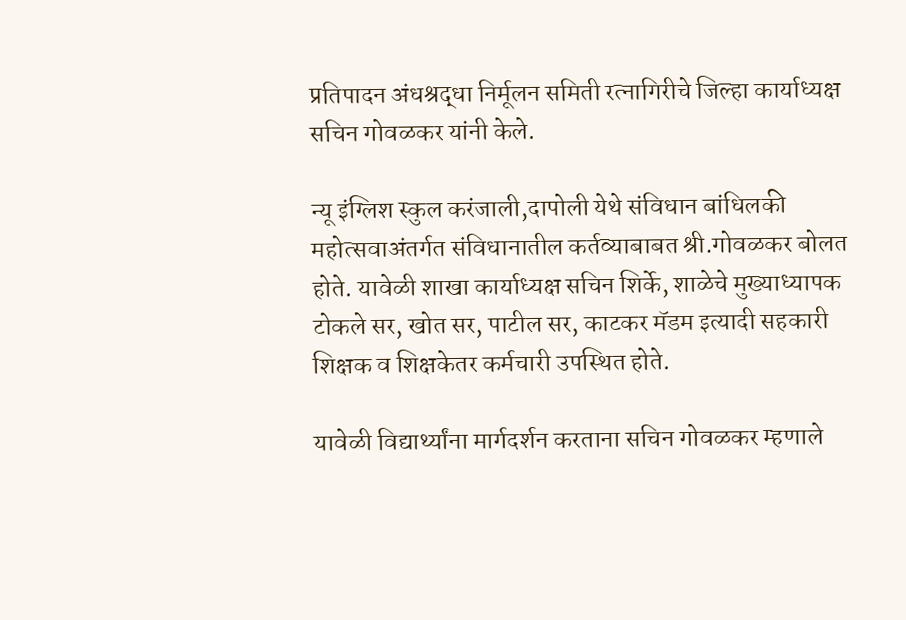प्रतिपादन अंधश्रद्धा निर्मूलन समिती रत्नागिरीचे जिल्हा कार्याध्यक्ष सचिन गोवळकर यांनी केले.

न्यू इंग्लिश स्कुल करंजाली,दापोली येथे संविधान बांधिलकी महोत्सवाअंतर्गत संविधानातील कर्तव्याबाबत श्री.गोवळकर बोलत होते. यावेळी शाखा कार्याध्यक्ष सचिन शिर्के, शाळेचे मुख्याध्यापक टोकले सर, खोत सर, पाटील सर, काटकर मॅडम इत्यादी सहकारी शिक्षक व शिक्षकेतर कर्मचारी उपस्थित होते.

यावेळी विद्यार्थ्यांना मार्गदर्शन करताना सचिन गोवळकर म्हणाले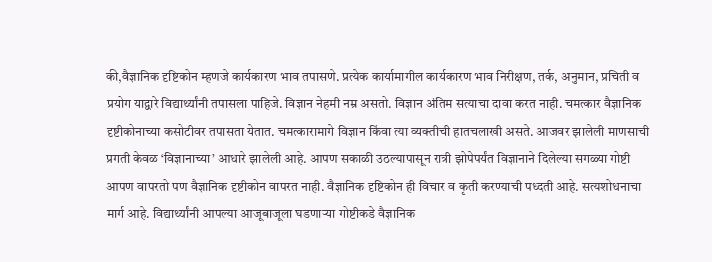की,वैज्ञानिक दृष्टिकोन म्हणजे कार्यकारण भाव तपासणे. प्रत्येक कार्यामागील कार्यकारण भाव निरीक्षण, तर्क, अनुमान, प्रचिती व प्रयोग याद्वारे विद्यार्थ्यांनी तपासला पाहिजे. विज्ञान नेहमी नम्र असतो. विज्ञान अंतिम सत्याचा दावा करत नाही. चमत्कार वैज्ञानिक दृष्टीकोनाच्या कसोटीवर तपासता येतात. चमत्कारामागे विज्ञान किंवा त्या व्यक्तीची हातचलाखी असते. आजवर झालेली माणसाची प्रगती केवळ ‘विज्ञानाच्या’ आधारे झालेली आहे. आपण सकाळी उठल्यापासून रात्री झोपेपर्यंत विज्ञानाने दिलेल्या सगळ्या गोष्टी आपण वापरतो पण वैज्ञानिक दृष्टीकोन वापरत नाही. वैज्ञानिक दृष्टिकोन ही विचार व कृती करण्याची पध्दती आहे. सत्यशोधनाचा मार्ग आहे. विद्यार्थ्यांनी आपल्या आजूबाजूला घडणाऱ्या गोष्टीकडे वैज्ञानिक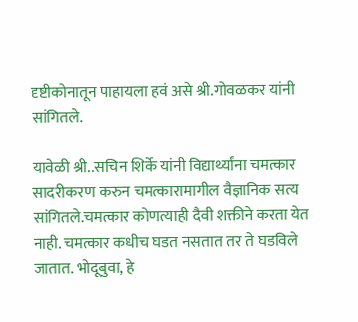दृष्टीकोनातून पाहायला हवं असे श्री.गोवळकर यांनी सांगितले.

यावेळी श्री..सचिन शिर्के यांनी विद्यार्थ्यांना चमत्कार सादरीकरण करुन चमत्कारामागील वैज्ञानिक सत्य सांगितले.चमत्कार कोणत्याही दैवी शक्तीने करता येत नाही. चमत्कार कधीच घडत नसतात तर ते घडविले जातात. भोदूबुवा, हे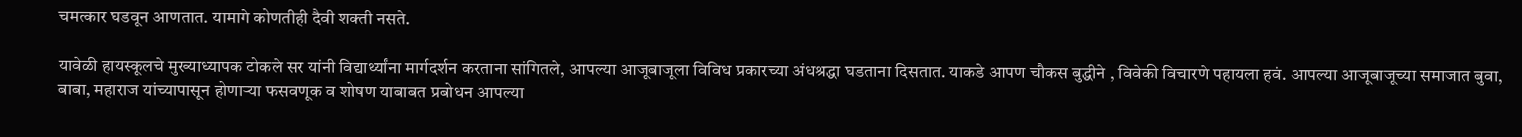चमत्कार घडवून आणतात. यामागे कोणतीही दैवी शक्ती नसते.

यावेळी हायस्कूलचे मुख्याध्यापक टोकले सर यांनी विद्यार्थ्यांना मार्गदर्शन करताना सांगितले, आपल्या आजूबाजूला विविध प्रकारच्या अंधश्रद्धा घडताना दिसतात. याकडे आपण चौकस बुद्धीने , विवेकी विचारणे पहायला हवं. आपल्या आजूबाजूच्या समाजात बुवा, बाबा, महाराज यांच्यापासून होणाऱ्या फसवणूक व शोषण याबाबत प्रबोधन आपल्या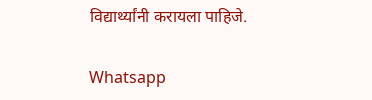विद्यार्थ्यांनी करायला पाहिजे.

Whatsapp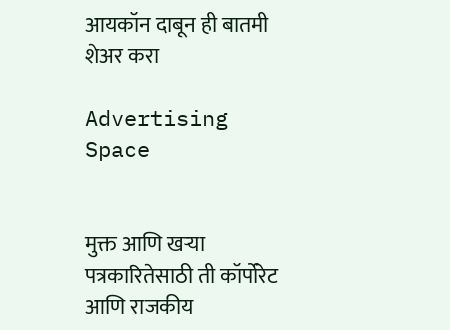आयकॉन दाबून ही बातमी शेअर करा

Advertising Space


मुक्त आणि खऱ्या पत्रकारितेसाठी ती कॉर्पोरेट आणि राजकीय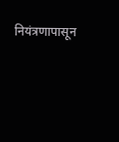नियंत्रणापासून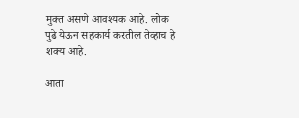मुक्त असणे आवश्यक आहे. लोक पुढे येऊन सहकार्य करतील तेव्हाच हे शक्य आहे.

आता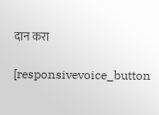दान करा

[responsivevoice_button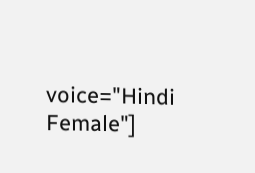voice="Hindi Female"]